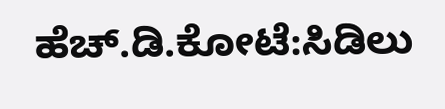ಹೆಚ್.ಡಿ.ಕೋಟೆ:ಸಿಡಿಲು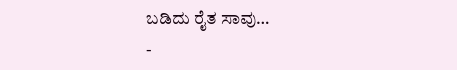ಬಡಿದು ರೈತ ಸಾವು…
-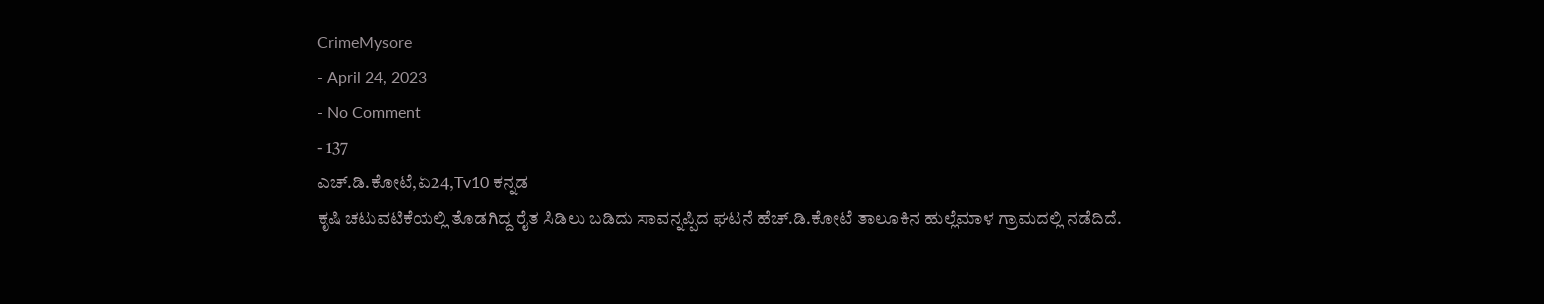CrimeMysore
- April 24, 2023
- No Comment
- 137
ಎಚ್.ಡಿ.ಕೋಟೆ,ಏ24,Tv10 ಕನ್ನಡ
ಕೃಷಿ ಚಟುವಟಿಕೆಯಲ್ಲಿ ತೊಡಗಿದ್ದ ರೈತ ಸಿಡಿಲು ಬಡಿದು ಸಾವನ್ನಪ್ಪಿದ ಘಟನೆ ಹೆಚ್.ಡಿ.ಕೋಟೆ ತಾಲೂಕಿನ ಹುಲ್ಲೆಮಾಳ ಗ್ರಾಮದಲ್ಲಿ ನಡೆದಿದೆ.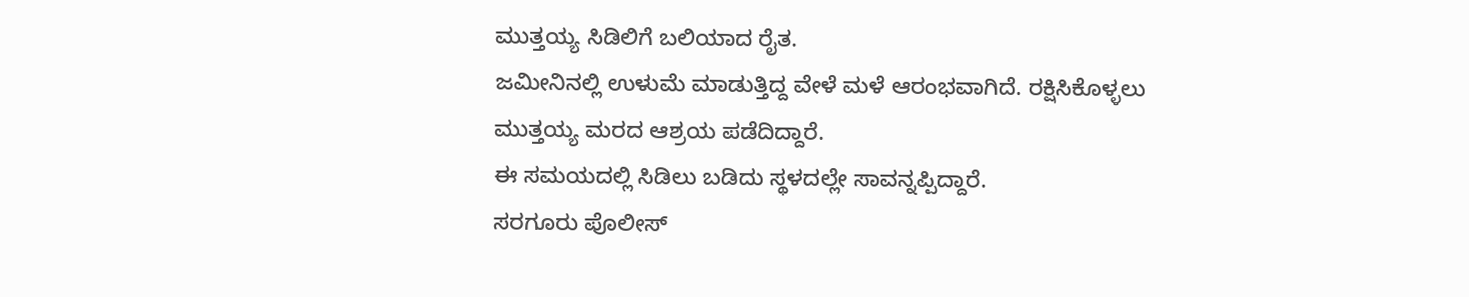ಮುತ್ತಯ್ಯ ಸಿಡಿಲಿಗೆ ಬಲಿಯಾದ ರೈತ.
ಜಮೀನಿನಲ್ಲಿ ಉಳುಮೆ ಮಾಡುತ್ತಿದ್ದ ವೇಳೆ ಮಳೆ ಆರಂಭವಾಗಿದೆ. ರಕ್ಷಿಸಿಕೊಳ್ಳಲು ಮುತ್ತಯ್ಯ ಮರದ ಆಶ್ರಯ ಪಡೆದಿದ್ದಾರೆ.
ಈ ಸಮಯದಲ್ಲಿ ಸಿಡಿಲು ಬಡಿದು ಸ್ಥಳದಲ್ಲೇ ಸಾವನ್ನಪ್ಪಿದ್ದಾರೆ.
ಸರಗೂರು ಪೊಲೀಸ್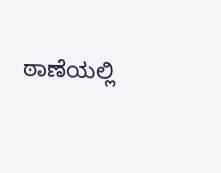ಠಾಣೆಯಲ್ಲಿ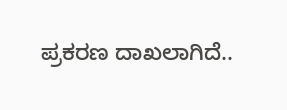ಪ್ರಕರಣ ದಾಖಲಾಗಿದೆ..